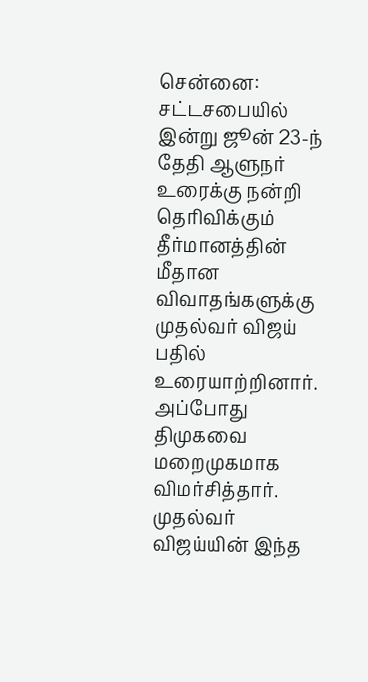சென்னை:
சட்டசபையில் இன்று ஜூன் 23-ந் தேதி ஆளுநர் உரைக்கு நன்றி தெரிவிக்கும் தீர்மானத்தின் மீதான விவாதங்களுக்கு முதல்வர் விஜய் பதில் உரையாற்றினார். அப்போது திமுகவை மறைமுகமாக விமர்சித்தார். முதல்வர் விஜய்யின் இந்த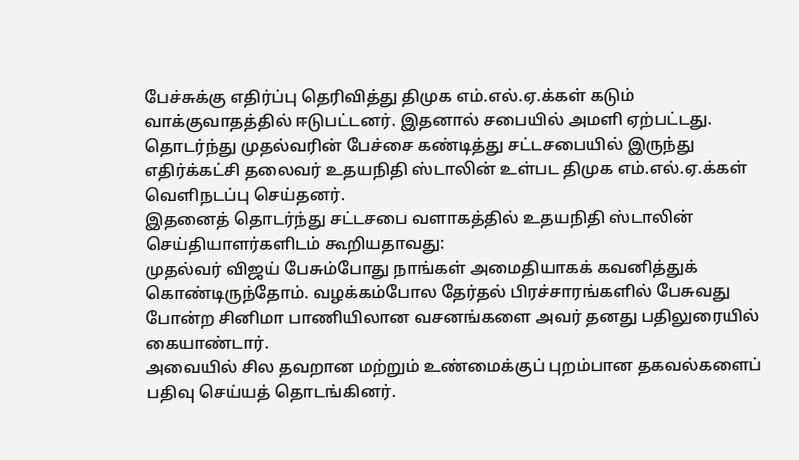பேச்சுக்கு எதிர்ப்பு தெரிவித்து திமுக எம்.எல்.ஏ.க்கள் கடும் வாக்குவாதத்தில் ஈடுபட்டனர். இதனால் சபையில் அமளி ஏற்பட்டது. தொடர்ந்து முதல்வரின் பேச்சை கண்டித்து சட்டசபையில் இருந்து எதிர்க்கட்சி தலைவர் உதயநிதி ஸ்டாலின் உள்பட திமுக எம்.எல்.ஏ.க்கள் வெளிநடப்பு செய்தனர்.
இதனைத் தொடர்ந்து சட்டசபை வளாகத்தில் உதயநிதி ஸ்டாலின் செய்தியாளர்களிடம் கூறியதாவது:
முதல்வர் விஜய் பேசும்போது நாங்கள் அமைதியாகக் கவனித்துக் கொண்டிருந்தோம். வழக்கம்போல தேர்தல் பிரச்சாரங்களில் பேசுவது போன்ற சினிமா பாணியிலான வசனங்களை அவர் தனது பதிலுரையில் கையாண்டார்.
அவையில் சில தவறான மற்றும் உண்மைக்குப் புறம்பான தகவல்களைப் பதிவு செய்யத் தொடங்கினர்.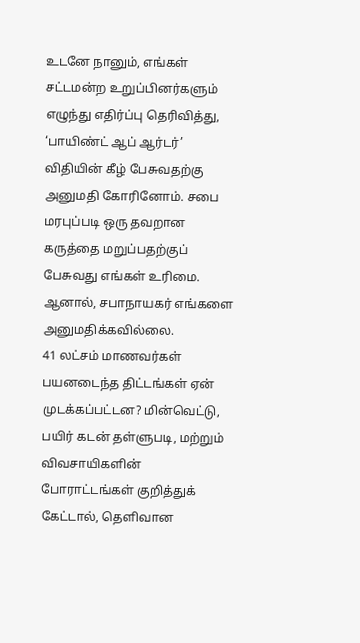உடனே நானும், எங்கள் சட்டமன்ற உறுப்பினர்களும் எழுந்து எதிர்ப்பு தெரிவித்து, ‘பாயிண்ட் ஆப் ஆர்டர்’ விதியின் கீழ் பேசுவதற்கு அனுமதி கோரினோம். சபை மரபுப்படி ஒரு தவறான கருத்தை மறுப்பதற்குப் பேசுவது எங்கள் உரிமை. ஆனால், சபாநாயகர் எங்களை அனுமதிக்கவில்லை.
41 லட்சம் மாணவர்கள் பயனடைந்த திட்டங்கள் ஏன் முடக்கப்பட்டன? மின்வெட்டு, பயிர் கடன் தள்ளுபடி, மற்றும் விவசாயிகளின் போராட்டங்கள் குறித்துக் கேட்டால், தெளிவான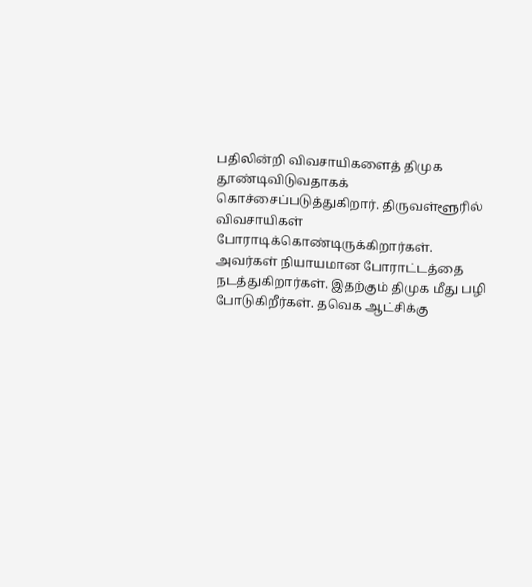பதிலின்றி விவசாயிகளைத் திமுக தூண்டிவிடுவதாகக் கொச்சைப்படுத்துகிறார். திருவள்ளூரில் விவசாயிகள் போராடிக்கொண்டிருக்கிறார்கள். அவர்கள் நியாயமான போராட்டத்தை நடத்துகிறார்கள். இதற்கும் திமுக மீது பழி போடுகிறீர்கள். தவெக ஆட்சிக்கு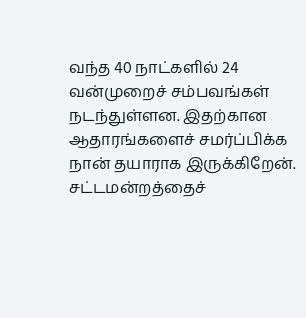வந்த 40 நாட்களில் 24 வன்முறைச் சம்பவங்கள் நடந்துள்ளன. இதற்கான ஆதாரங்களைச் சமர்ப்பிக்க நான் தயாராக இருக்கிறேன்.
சட்டமன்றத்தைச்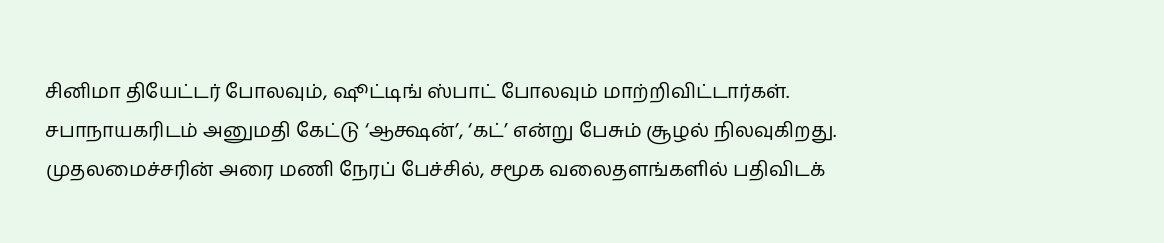சினிமா தியேட்டர் போலவும், ஷூட்டிங் ஸ்பாட் போலவும் மாற்றிவிட்டார்கள். சபாநாயகரிடம் அனுமதி கேட்டு ‘ஆக்ஷன்’, ‘கட்’ என்று பேசும் சூழல் நிலவுகிறது. முதலமைச்சரின் அரை மணி நேரப் பேச்சில், சமூக வலைதளங்களில் பதிவிடக்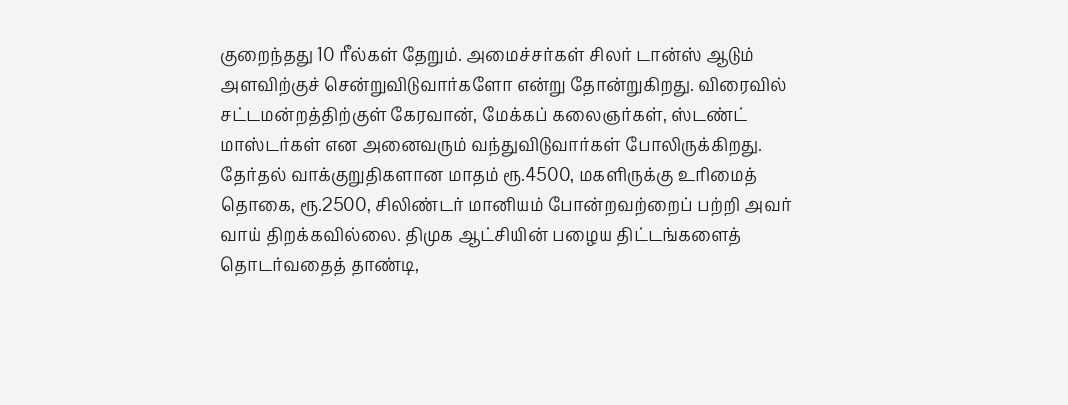குறைந்தது 10 ரீல்கள் தேறும். அமைச்சர்கள் சிலர் டான்ஸ் ஆடும் அளவிற்குச் சென்றுவிடுவார்களோ என்று தோன்றுகிறது. விரைவில் சட்டமன்றத்திற்குள் கேரவான், மேக்கப் கலைஞர்கள், ஸ்டண்ட் மாஸ்டர்கள் என அனைவரும் வந்துவிடுவார்கள் போலிருக்கிறது.
தேர்தல் வாக்குறுதிகளான மாதம் ரூ.4500, மகளிருக்கு உரிமைத் தொகை, ரூ.2500, சிலிண்டர் மானியம் போன்றவற்றைப் பற்றி அவர் வாய் திறக்கவில்லை. திமுக ஆட்சியின் பழைய திட்டங்களைத் தொடர்வதைத் தாண்டி,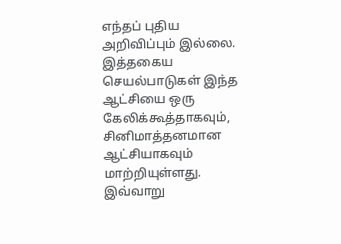எந்தப் புதிய அறிவிப்பும் இல்லை. இத்தகைய செயல்பாடுகள் இந்த ஆட்சியை ஒரு கேலிக்கூத்தாகவும், சினிமாத்தனமான ஆட்சியாகவும் மாற்றியுள்ளது. இவ்வாறு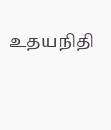உதயநிதி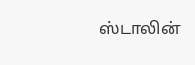ஸ்டாலின்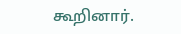கூறினார்.